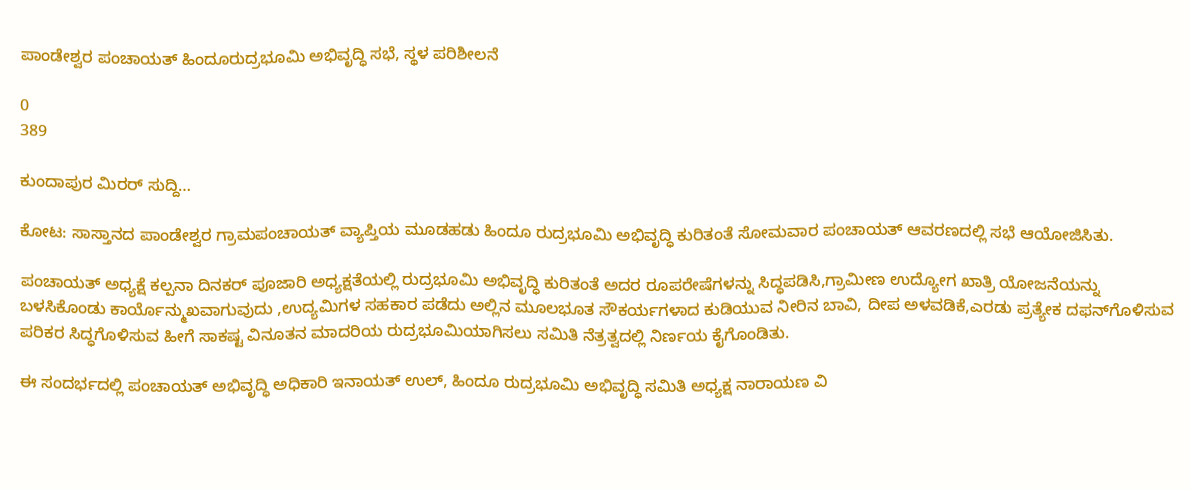ಪಾಂಡೇಶ್ವರ ಪಂಚಾಯತ್ ಹಿಂದೂರುದ್ರಭೂಮಿ ಅಭಿವೃದ್ಧಿ ಸಭೆ, ಸ್ಥಳ ಪರಿಶೀಲನೆ

0
389

ಕುಂದಾಪುರ ಮಿರರ್ ಸುದ್ದಿ…

ಕೋಟ: ಸಾಸ್ತಾನದ ಪಾಂಡೇಶ್ವರ ಗ್ರಾಮಪಂಚಾಯತ್ ವ್ಯಾಪ್ತಿಯ ಮೂಡಹಡು ಹಿಂದೂ ರುದ್ರಭೂಮಿ ಅಭಿವೃದ್ಧಿ ಕುರಿತಂತೆ ಸೋಮವಾರ ಪಂಚಾಯತ್ ಆವರಣದಲ್ಲಿ ಸಭೆ ಆಯೋಜಿಸಿತು.

ಪಂಚಾಯತ್ ಅಧ್ಯಕ್ಷೆ ಕಲ್ಪನಾ ದಿನಕರ್ ಪೂಜಾರಿ ಅಧ್ಯಕ್ಷತೆಯಲ್ಲಿ ರುದ್ರಭೂಮಿ ಅಭಿವೃದ್ಧಿ ಕುರಿತಂತೆ ಅದರ ರೂಪರೇಷೆಗಳನ್ನು ಸಿದ್ಧಪಡಿಸಿ,ಗ್ರಾಮೀಣ ಉದ್ಯೋಗ ಖಾತ್ರಿ ಯೋಜನೆಯನ್ನು ಬಳಸಿಕೊಂಡು ಕಾರ್ಯೊನ್ಮುಖವಾಗುವುದು ,ಉದ್ಯಮಿಗಳ ಸಹಕಾರ ಪಡೆದು ಅಲ್ಲಿನ ಮೂಲಭೂತ ಸೌಕರ್ಯಗಳಾದ ಕುಡಿಯುವ ನೀರಿನ ಬಾವಿ, ದೀಪ ಅಳವಡಿಕೆ,ಎರಡು ಪ್ರತ್ಯೇಕ ದಫನ್‍ಗೊಳಿಸುವ ಪರಿಕರ ಸಿದ್ಧಗೊಳಿಸುವ ಹೀಗೆ ಸಾಕಷ್ಟ ವಿನೂತನ ಮಾದರಿಯ ರುದ್ರಭೂಮಿಯಾಗಿಸಲು ಸಮಿತಿ ನೆತ್ರತ್ವದಲ್ಲಿ ನಿರ್ಣಯ ಕೈಗೊಂಡಿತು.

ಈ ಸಂದರ್ಭದಲ್ಲಿ ಪಂಚಾಯತ್ ಅಭಿವೃದ್ಧಿ ಅಧಿಕಾರಿ ಇನಾಯತ್ ಉಲ್, ಹಿಂದೂ ರುದ್ರಭೂಮಿ ಅಭಿವೃದ್ಧಿ ಸಮಿತಿ ಅಧ್ಯಕ್ಷ ನಾರಾಯಣ ವಿ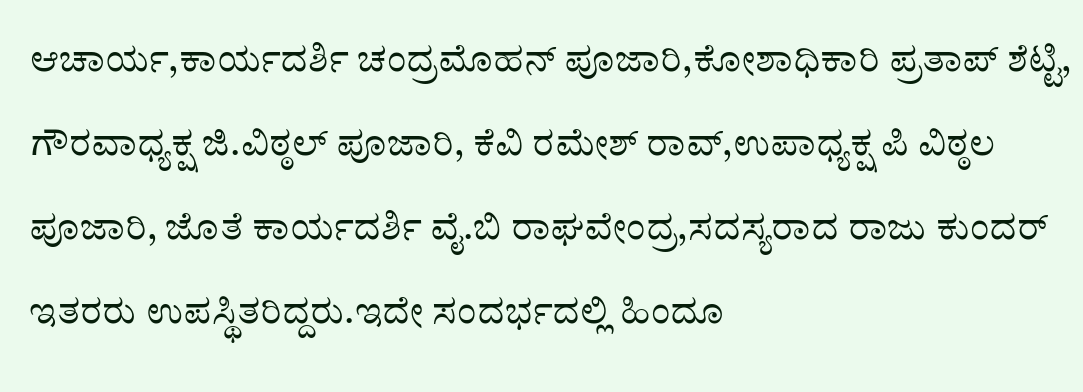ಆಚಾರ್ಯ,ಕಾರ್ಯದರ್ಶಿ ಚಂದ್ರಮೊಹನ್ ಪೂಜಾರಿ,ಕೋಶಾಧಿಕಾರಿ ಪ್ರತಾಪ್ ಶೆಟ್ಟಿ, ಗೌರವಾಧ್ಯಕ್ಷ ಜಿ.ವಿಠ್ಠಲ್ ಪೂಜಾರಿ, ಕೆವಿ ರಮೇಶ್ ರಾವ್,ಉಪಾಧ್ಯಕ್ಷ ಪಿ ವಿಠ್ಠಲ ಪೂಜಾರಿ, ಜೊತೆ ಕಾರ್ಯದರ್ಶಿ ವೈ.ಬಿ ರಾಘವೇಂದ್ರ,ಸದಸ್ಯರಾದ ರಾಜು ಕುಂದರ್ ಇತರರು ಉಪಸ್ಥಿತರಿದ್ದರು.ಇದೇ ಸಂದರ್ಭದಲ್ಲಿ ಹಿಂದೂ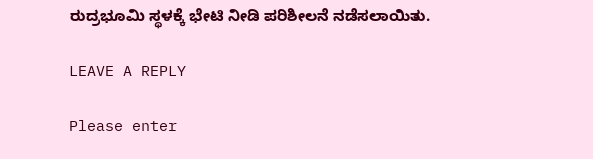ರುದ್ರಭೂಮಿ ಸ್ಥಳಕ್ಕೆ ಭೇಟಿ ನೀಡಿ ಪರಿಶೀಲನೆ ನಡೆಸಲಾಯಿತು.

LEAVE A REPLY

Please enter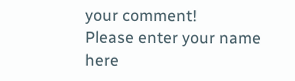your comment!
Please enter your name here